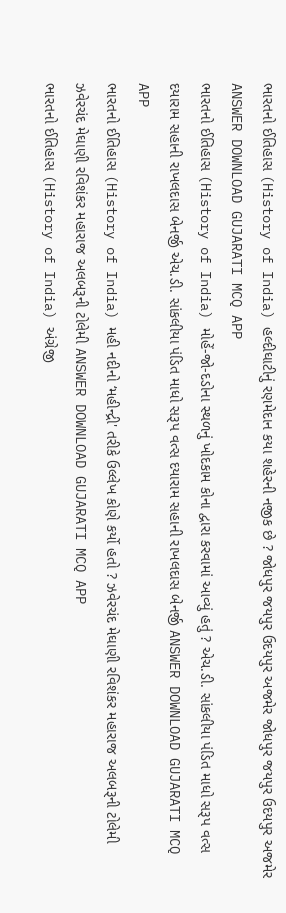ભારતનો ઈતિહાસ (History of India) હલ્દીઘાટીનું રણમેદાન કયા શહેરની નજીક છે ? જોધપુર જયપુર ઉદયપુર અજમેર જોધપુર જયપુર ઉદયપુર અજમેર ANSWER DOWNLOAD GUJARATI MCQ APP
ભારતનો ઈતિહાસ (History of India) મોહેં-જો-દડોના સ્થળનું ખોદકામ કોના દ્વારા કરવામાં આવ્યું હતું ? એચ.ડી. સાંકલીયા પંડિત માધો સરૂપ વત્સ દયારામ સહાની રાખલદાસ બેનર્જી એચ.ડી. સાંકલીયા પંડિત માધો સરૂપ વત્સ દયારામ સહાની રાખલદાસ બેનર્જી ANSWER DOWNLOAD GUJARATI MCQ APP
ભારતનો ઈતિહાસ (History of India) મહી નદીનો ‘મહીન્દ્રી' તરીકે ઉલ્લેખ કોણે કર્યો હતો ? ઝવેરચંદ મેઘાણી રવિશંકર મહારાજ અલબરૂની ટોલેમી ઝવેરચંદ મેઘાણી રવિશંકર મહારાજ અલબરૂની ટોલેમી ANSWER DOWNLOAD GUJARATI MCQ APP
ભારતનો ઈતિહાસ (History of India) અંગ્રેજી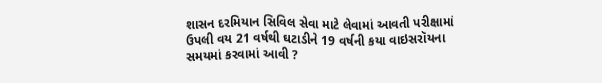શાસન દરમિયાન સિવિલ સેવા માટે લેવામાં આવતી પરીક્ષામાં ઉપલી વય 21 વર્ષથી ઘટાડીને 19 વર્ષની કયા વાઇસરૉયના સમયમાં કરવામાં આવી ?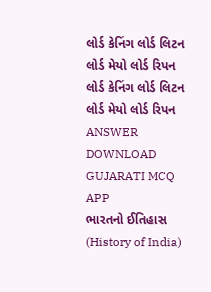લોર્ડ કેનિંગ લોર્ડ લિટન લોર્ડ મેયો લોર્ડ રિપન લોર્ડ કેનિંગ લોર્ડ લિટન લોર્ડ મેયો લોર્ડ રિપન ANSWER DOWNLOAD GUJARATI MCQ APP
ભારતનો ઈતિહાસ (History of India)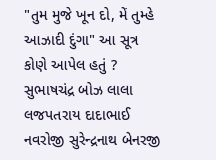"તુમ મુજે ખૂન દો, મેં તુમ્હે આઝાદી દુંગા" આ સૂત્ર કોણે આપેલ હતું ? સુભાષચંદ્ર બોઝ લાલા લજપતરાય દાદાભાઈ નવરોજી સુરેન્દ્રનાથ બેનરજી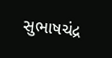સુભાષચંદ્ર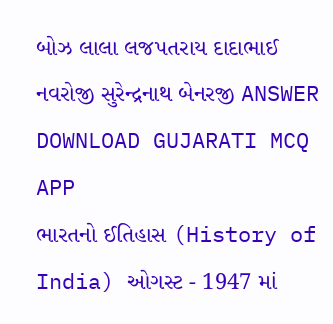બોઝ લાલા લજપતરાય દાદાભાઈ નવરોજી સુરેન્દ્રનાથ બેનરજી ANSWER DOWNLOAD GUJARATI MCQ APP
ભારતનો ઈતિહાસ (History of India) ઓગસ્ટ - 1947 માં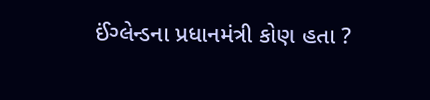ઈંગ્લેન્ડના પ્રધાનમંત્રી કોણ હતા ?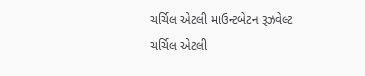ચર્ચિલ એટલી માઉન્ટબેટન રૂઝવેલ્ટ ચર્ચિલ એટલી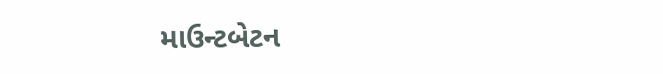માઉન્ટબેટન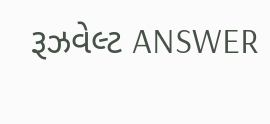રૂઝવેલ્ટ ANSWER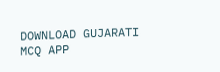DOWNLOAD GUJARATI MCQ APP